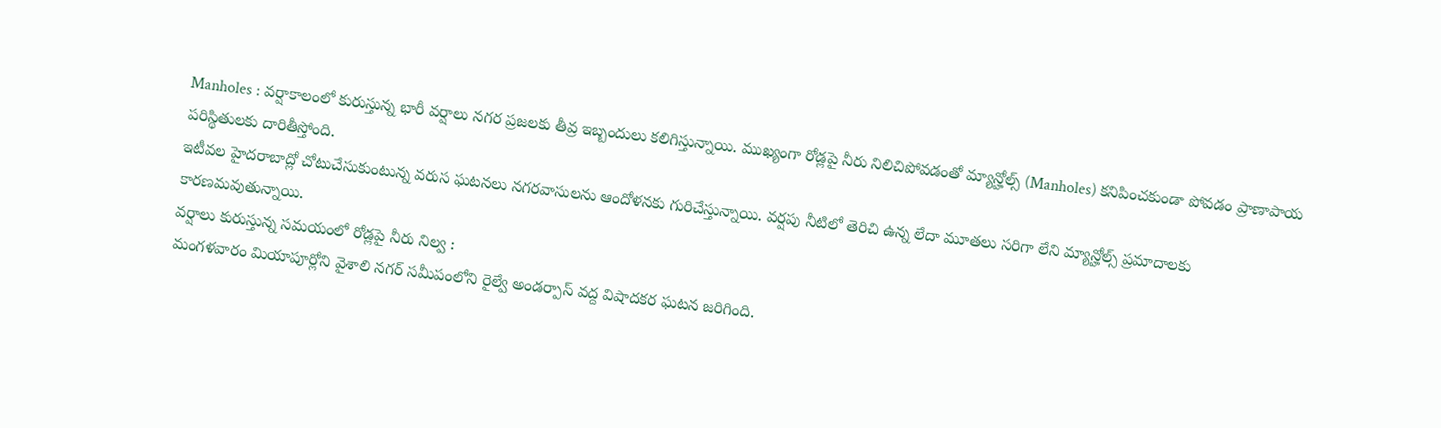Manholes : వర్షాకాలంలో కురుస్తున్న భారీ వర్షాలు నగర ప్రజలకు తీవ్ర ఇబ్బందులు కలిగిస్తున్నాయి. ముఖ్యంగా రోడ్లపై నీరు నిలిచిపోవడంతో మ్యాన్హోల్స్ (Manholes) కనిపించకుండా పోవడం ప్రాణాపాయ పరిస్థితులకు దారితీస్తోంది.
ఇటీవల హైదరాబాద్లో చోటుచేసుకుంటున్న వరుస ఘటనలు నగరవాసులను ఆందోళనకు గురిచేస్తున్నాయి. వర్షపు నీటిలో తెరిచి ఉన్న లేదా మూతలు సరిగా లేని మ్యాన్హోల్స్ ప్రమాదాలకు కారణమవుతున్నాయి.
వర్షాలు కురుస్తున్న సమయంలో రోడ్లపై నీరు నిల్వ :
మంగళవారం మియాపూర్లోని వైశాలి నగర్ సమీపంలోని రైల్వే అండర్పాస్ వద్ద విషాదకర ఘటన జరిగింది.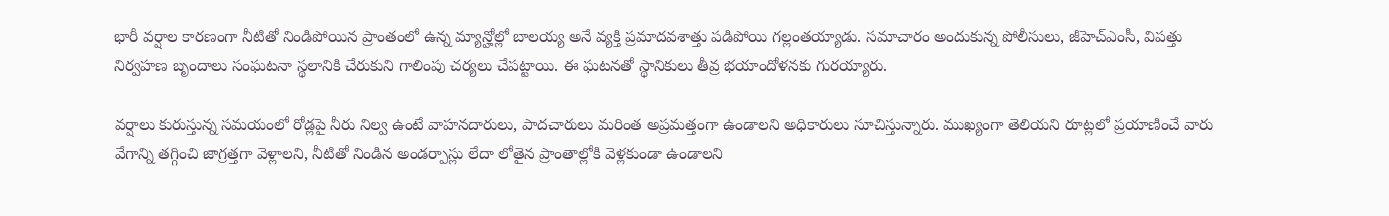భారీ వర్షాల కారణంగా నీటితో నిండిపోయిన ప్రాంతంలో ఉన్న మ్యాన్హోల్లో బాలయ్య అనే వ్యక్తి ప్రమాదవశాత్తు పడిపోయి గల్లంతయ్యాడు. సమాచారం అందుకున్న పోలీసులు, జీహెచ్ఎంసీ, విపత్తు నిర్వహణ బృందాలు సంఘటనా స్థలానికి చేరుకుని గాలింపు చర్యలు చేపట్టాయి. ఈ ఘటనతో స్థానికులు తీవ్ర భయాందోళనకు గురయ్యారు.

వర్షాలు కురుస్తున్న సమయంలో రోడ్లపై నీరు నిల్వ ఉంటే వాహనదారులు, పాదచారులు మరింత అప్రమత్తంగా ఉండాలని అధికారులు సూచిస్తున్నారు. ముఖ్యంగా తెలియని రూట్లలో ప్రయాణించే వారు వేగాన్ని తగ్గించి జాగ్రత్తగా వెళ్లాలని, నీటితో నిండిన అండర్పాస్లు లేదా లోతైన ప్రాంతాల్లోకి వెళ్లకుండా ఉండాలని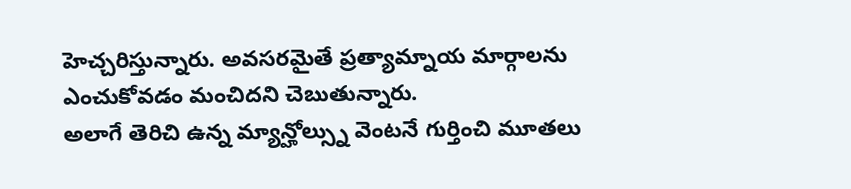హెచ్చరిస్తున్నారు. అవసరమైతే ప్రత్యామ్నాయ మార్గాలను ఎంచుకోవడం మంచిదని చెబుతున్నారు.
అలాగే తెరిచి ఉన్న మ్యాన్హోల్స్ను వెంటనే గుర్తించి మూతలు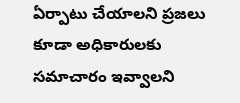ఏర్పాటు చేయాలని ప్రజలు కూడా అధికారులకు సమాచారం ఇవ్వాలని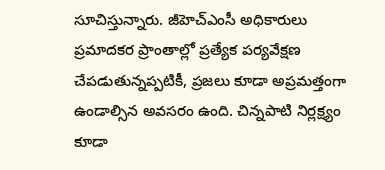సూచిస్తున్నారు. జీహెచ్ఎంసీ అధికారులు ప్రమాదకర ప్రాంతాల్లో ప్రత్యేక పర్యవేక్షణ చేపడుతున్నప్పటికీ, ప్రజలు కూడా అప్రమత్తంగా ఉండాల్సిన అవసరం ఉంది. చిన్నపాటి నిర్లక్ష్యం కూడా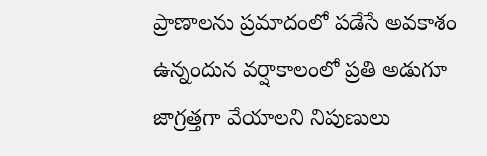ప్రాణాలను ప్రమాదంలో పడేసే అవకాశం ఉన్నందున వర్షాకాలంలో ప్రతి అడుగూ జాగ్రత్తగా వేయాలని నిపుణులు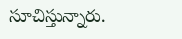సూచిస్తున్నారు.